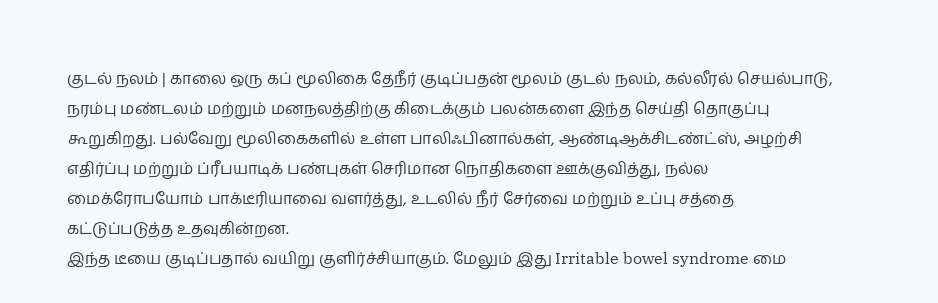குடல் நலம் | காலை ஒரு கப் மூலிகை தேநீர் குடிப்பதன் மூலம் குடல் நலம், கல்லீரல் செயல்பாடு, நரம்பு மண்டலம் மற்றும் மனநலத்திற்கு கிடைக்கும் பலன்களை இந்த செய்தி தொகுப்பு கூறுகிறது. பல்வேறு மூலிகைகளில் உள்ள பாலிஃபினால்கள், ஆண்டிஆக்சிடண்ட்ஸ், அழற்சி எதிர்ப்பு மற்றும் ப்ரீபயாடிக் பண்புகள் செரிமான நொதிகளை ஊக்குவித்து, நல்ல மைக்ரோபயோம் பாக்டீரியாவை வளர்த்து, உடலில் நீர் சேர்வை மற்றும் உப்பு சத்தை கட்டுப்படுத்த உதவுகின்றன.
இந்த டீயை குடிப்பதால் வயிறு குளிர்ச்சியாகும். மேலும் இது Irritable bowel syndrome மை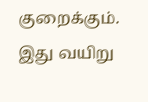குறைக்கும். இது வயிறு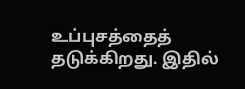உப்புசத்தைத் தடுக்கிறது. இதில்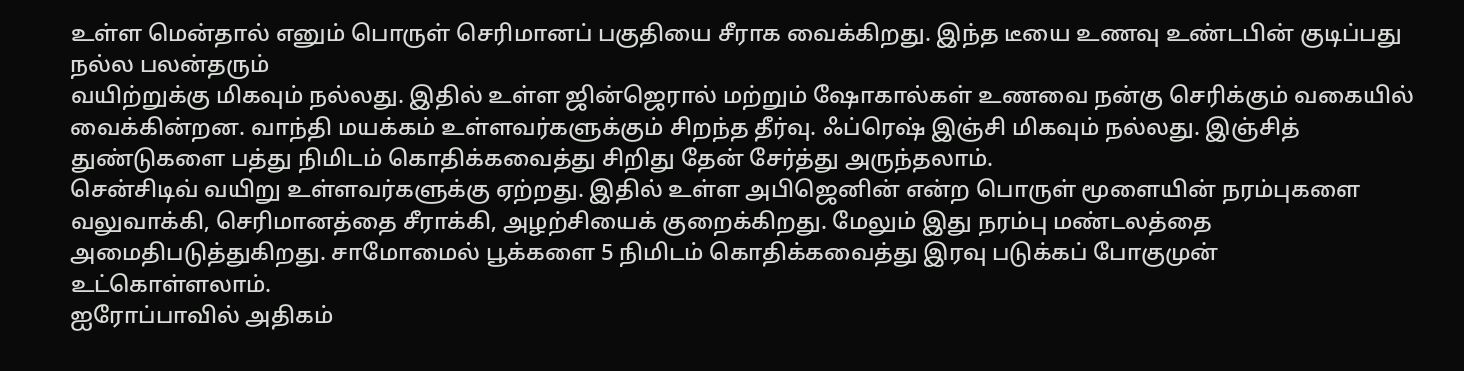உள்ள மென்தால் எனும் பொருள் செரிமானப் பகுதியை சீராக வைக்கிறது. இந்த டீயை உணவு உண்டபின் குடிப்பது நல்ல பலன்தரும்
வயிற்றுக்கு மிகவும் நல்லது. இதில் உள்ள ஜின்ஜெரால் மற்றும் ஷோகால்கள் உணவை நன்கு செரிக்கும் வகையில் வைக்கின்றன. வாந்தி மயக்கம் உள்ளவர்களுக்கும் சிறந்த தீர்வு. ஃப்ரெஷ் இஞ்சி மிகவும் நல்லது. இஞ்சித் துண்டுகளை பத்து நிமிடம் கொதிக்கவைத்து சிறிது தேன் சேர்த்து அருந்தலாம்.
சென்சிடிவ் வயிறு உள்ளவர்களுக்கு ஏற்றது. இதில் உள்ள அபிஜெனின் என்ற பொருள் மூளையின் நரம்புகளை வலுவாக்கி, செரிமானத்தை சீராக்கி, அழற்சியைக் குறைக்கிறது. மேலும் இது நரம்பு மண்டலத்தை அமைதிபடுத்துகிறது. சாமோமைல் பூக்களை 5 நிமிடம் கொதிக்கவைத்து இரவு படுக்கப் போகுமுன் உட்கொள்ளலாம்.
ஐரோப்பாவில் அதிகம்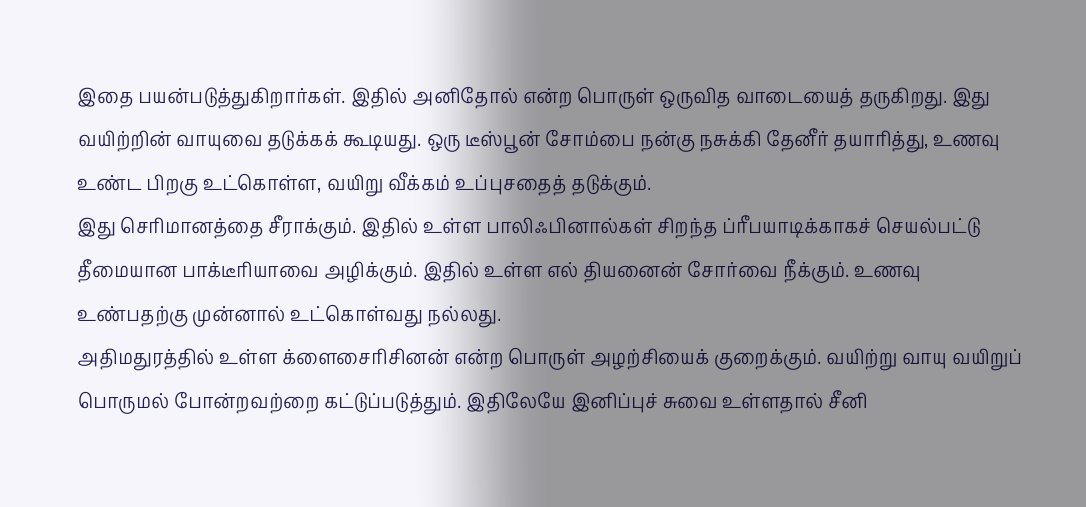இதை பயன்படுத்துகிறார்கள். இதில் அனிதோல் என்ற பொருள் ஒருவித வாடையைத் தருகிறது. இது வயிற்றின் வாயுவை தடுக்கக் கூடியது. ஒரு டீஸ்பூன் சோம்பை நன்கு நசுக்கி தேனீர் தயாரித்து, உணவு உண்ட பிறகு உட்கொள்ள, வயிறு வீக்கம் உப்புசதைத் தடுக்கும்.
இது செரிமானத்தை சீராக்கும். இதில் உள்ள பாலிஃபினால்கள் சிறந்த ப்ரீபயாடிக்காகச் செயல்பட்டு தீமையான பாக்டீரியாவை அழிக்கும். இதில் உள்ள எல் தியனைன் சோர்வை நீக்கும். உணவு உண்பதற்கு முன்னால் உட்கொள்வது நல்லது.
அதிமதுரத்தில் உள்ள க்ளைசைரிசினன் என்ற பொருள் அழற்சியைக் குறைக்கும். வயிற்று வாயு வயிறுப் பொருமல் போன்றவற்றை கட்டுப்படுத்தும். இதிலேயே இனிப்புச் சுவை உள்ளதால் சீனி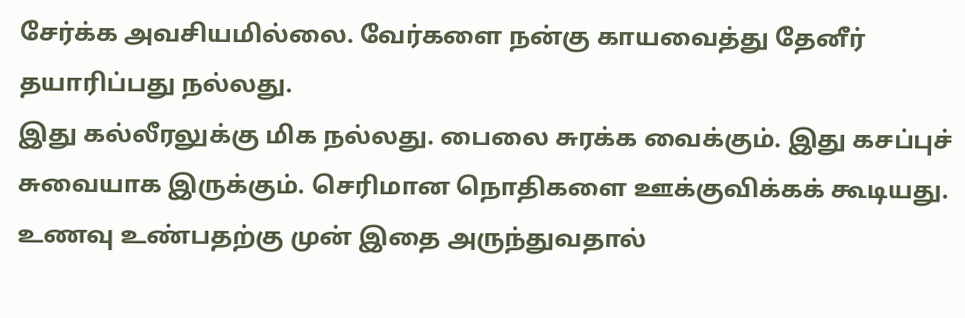சேர்க்க அவசியமில்லை. வேர்களை நன்கு காயவைத்து தேனீர் தயாரிப்பது நல்லது.
இது கல்லீரலுக்கு மிக நல்லது. பைலை சுரக்க வைக்கும். இது கசப்புச் சுவையாக இருக்கும். செரிமான நொதிகளை ஊக்குவிக்கக் கூடியது. உணவு உண்பதற்கு முன் இதை அருந்துவதால்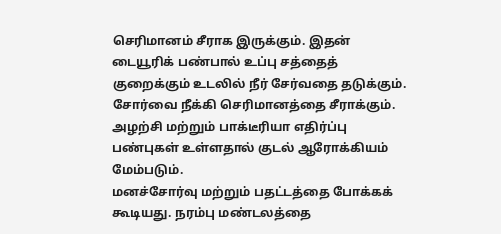செரிமானம் சீராக இருக்கும். இதன் டையூரிக் பண்பால் உப்பு சத்தைத் குறைக்கும் உடலில் நீர் சேர்வதை தடுக்கும்.
சோர்வை நீக்கி செரிமானத்தை சீராக்கும். அழற்சி மற்றும் பாக்டீரியா எதிர்ப்பு பண்புகள் உள்ளதால் குடல் ஆரோக்கியம் மேம்படும்.
மனச்சோர்வு மற்றும் பதட்டத்தை போக்கக் கூடியது. நரம்பு மண்டலத்தை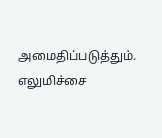அமைதிப்படுத்தும். எலுமிச்சை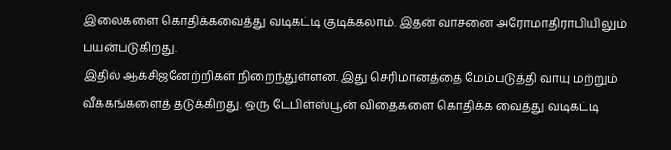இலைகளை கொதிக்கவைத்து வடிகட்டி குடிக்கலாம். இதன் வாசனை அரோமாதிராபியிலும் பயன்படுகிறது.
இதில் ஆக்சிஜனேற்றிகள் நிறைந்துள்ளன. இது செரிமானத்தை மேம்படுத்தி வாயு மற்றும் வீக்கங்களைத் தடுக்கிறது. ஒரு டேபிள்ஸ்பூன் விதைகளை கொதிக்க வைத்து வடிகட்டி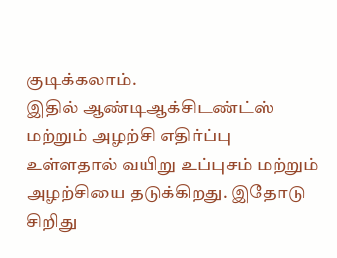குடிக்கலாம்.
இதில் ஆண்டிஆக்சிடண்ட்ஸ் மற்றும் அழற்சி எதிர்ப்பு உள்ளதால் வயிறு உப்புசம் மற்றும் அழற்சியை தடுக்கிறது. இதோடு சிறிது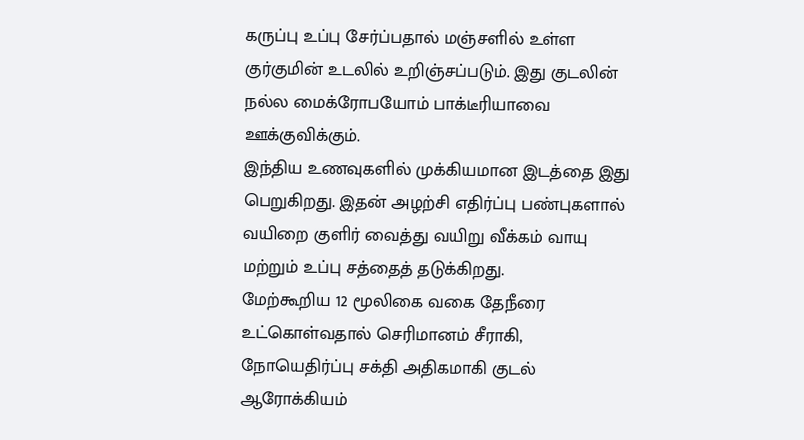கருப்பு உப்பு சேர்ப்பதால் மஞ்சளில் உள்ள குர்குமின் உடலில் உறிஞ்சப்படும். இது குடலின் நல்ல மைக்ரோபயோம் பாக்டீரியாவை ஊக்குவிக்கும்.
இந்திய உணவுகளில் முக்கியமான இடத்தை இது பெறுகிறது. இதன் அழற்சி எதிர்ப்பு பண்புகளால் வயிறை குளிர் வைத்து வயிறு வீக்கம் வாயு மற்றும் உப்பு சத்தைத் தடுக்கிறது.
மேற்கூறிய 12 மூலிகை வகை தேநீரை உட்கொள்வதால் செரிமானம் சீராகி, நோயெதிர்ப்பு சக்தி அதிகமாகி குடல் ஆரோக்கியம்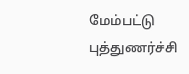மேம்பட்டு புத்துணர்ச்சி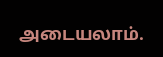அடையலாம்.